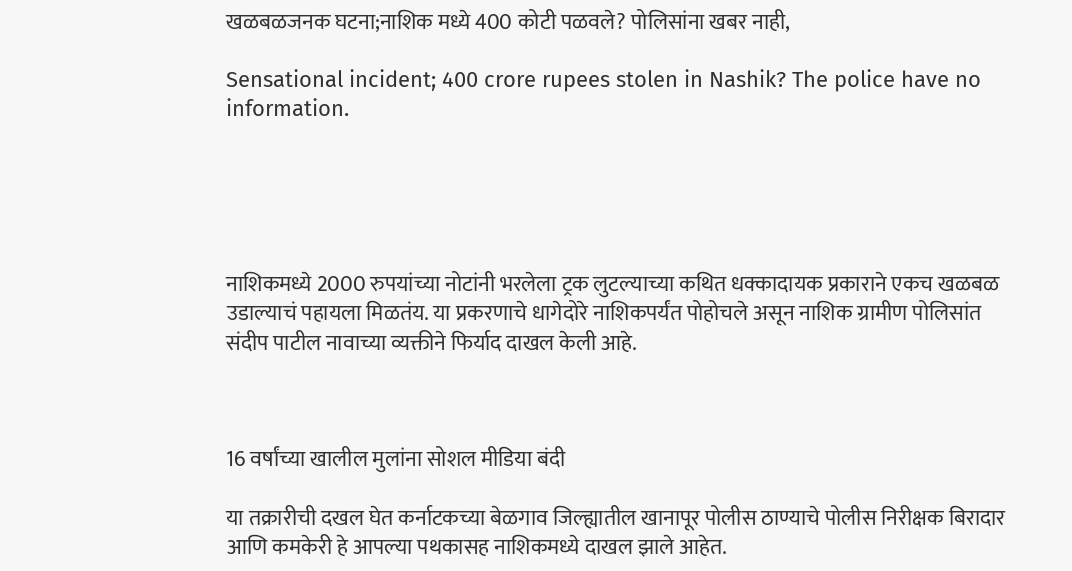खळबळजनक घटना;नाशिक मध्ये 400 कोटी पळवले? पोलिसांना खबर नाही,

Sensational incident; 400 crore rupees stolen in Nashik? The police have no information.





नाशिकमध्ये 2000 रुपयांच्या नोटांनी भरलेला ट्रक लुटल्याच्या कथित धक्कादायक प्रकाराने एकच खळबळ उडाल्याचं पहायला मिळतंय. या प्रकरणाचे धागेदोरे नाशिकपर्यंत पोहोचले असून नाशिक ग्रामीण पोलिसांत संदीप पाटील नावाच्या व्यक्तीने फिर्याद दाखल केली आहे.



16 वर्षांच्या खालील मुलांना सोशल मीडिया बंदी

या तक्रारीची दखल घेत कर्नाटकच्या बेळगाव जिल्ह्यातील खानापूर पोलीस ठाण्याचे पोलीस निरीक्षक बिरादार आणि कमकेरी हे आपल्या पथकासह नाशिकमध्ये दाखल झाले आहेत.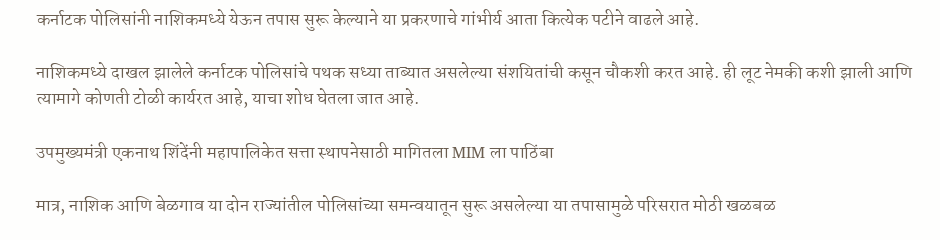कर्नाटक पोलिसांनी नाशिकमध्ये येऊन तपास सुरू केल्याने या प्रकरणाचे गांभीर्य आता कित्येक पटीने वाढले आहे.

नाशिकमध्ये दाखल झालेले कर्नाटक पोलिसांचे पथक सध्या ताब्यात असलेल्या संशयितांची कसून चौकशी करत आहे. ही लूट नेमकी कशी झाली आणि त्यामागे कोणती टोळी कार्यरत आहे, याचा शोध घेतला जात आहे.

उपमुख्यमंत्री एकनाथ शिंदेंनी महापालिकेत सत्ता स्थापनेसाठी मागितला MIM ला पाठिंबा

मात्र, नाशिक आणि बेळगाव या दोन राज्यांतील पोलिसांच्या समन्वयातून सुरू असलेल्या या तपासामुळे परिसरात मोठी खळबळ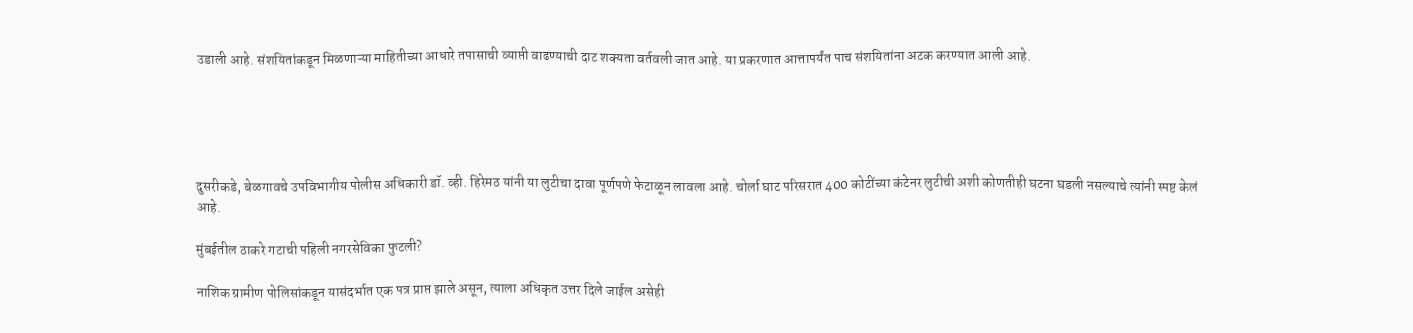उडाली आहे. संशयितांकडून मिळणाऱ्या माहितीच्या आधारे तपासाची व्याप्ती वाढण्याची दाट शक्यता वर्तवली जात आहे. या प्रकरणात आत्तापर्यंत पाच संशयितांना अटक करण्यात आली आहे.





दुसरीकडे, बेळगावचे उपविभागीय पोलीस अधिकारी डॉ. व्ही. हिरेमठ यांनी या लुटीचा दावा पूर्णपणे फेटाळून लावला आहे. चोर्ला घाट परिसरात 400 कोटींच्या कंटेनर लुटीची अशी कोणतीही घटना घडली नसल्याचे त्यांनी स्पष्ट केलं आहे.

मुंबईतील ठाकरे गटाची पहिली नगरसेविका फुटली?

नाशिक ग्रामीण पोलिसांकडून यासंदर्भात एक पत्र प्राप्त झाले असून, त्याला अधिकृत उत्तर दिले जाईल असेही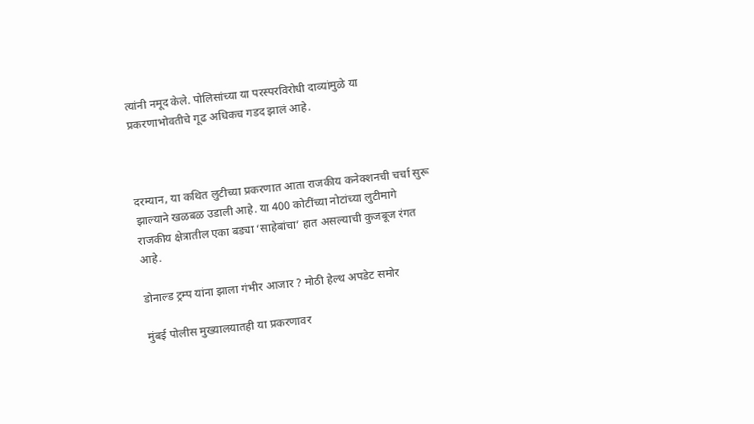त्यांनी नमूद केले. पोलिसांच्या या परस्परविरोधी दाव्यांमुळे या प्रकरणाभोवतीचे गूढ अधिकच गडद झालं आहे.



दरम्यान, या कथित लुटीच्या प्रकरणात आता राजकीय कनेक्शनची चर्चा सुरू झाल्याने खळबळ उडाली आहे. या 400 कोटींच्या नोटांच्या लुटीमागे राजकीय क्षेत्रातील एका बड्या ‘साहेबांचा’ हात असल्याची कुजबूज रंगत आहे.

डोनाल्ड ट्रम्प यांना झाला गंभीर आजार ? मोठी हेल्थ अपडेट समोर

मुंबई पोलीस मुख्यालयातही या प्रकरणावर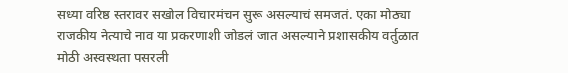सध्या वरिष्ठ स्तरावर सखोल विचारमंचन सुरू असल्याचं समजतं. एका मोठ्या राजकीय नेत्याचे नाव या प्रकरणाशी जोडलं जात असल्याने प्रशासकीय वर्तुळात मोठी अस्वस्थता पसरली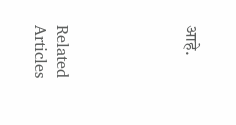आहे.





Related Articles